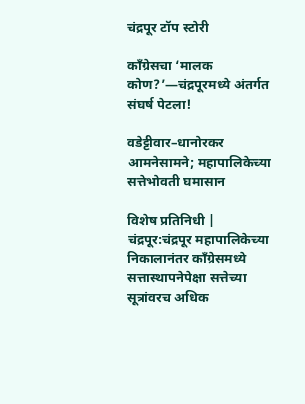चंद्रपूर टॉप स्टोरी

काँग्रेसचा ‘मालक कोण?’—चंद्रपूरमध्ये अंतर्गत संघर्ष पेटला!

वडेट्टीवार–धानोरकर आमनेसामने; महापालिकेच्या सत्तेभोवती घमासान

विशेष प्रतिनिधी | चंद्रपूर:चंद्रपूर महापालिकेच्या निकालानंतर काँग्रेसमध्ये सत्तास्थापनेपेक्षा सत्तेच्या सूत्रांवरच अधिक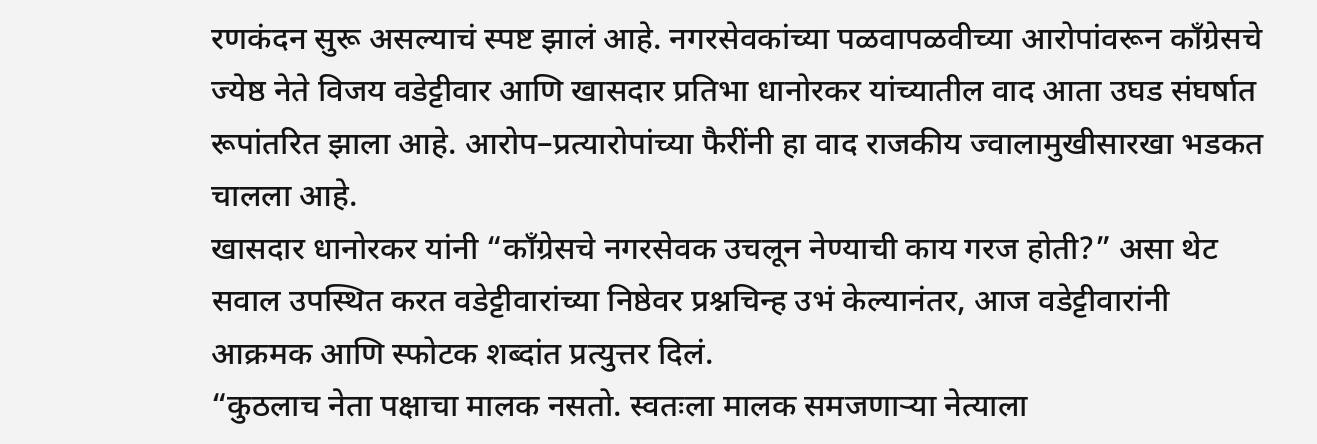रणकंदन सुरू असल्याचं स्पष्ट झालं आहे. नगरसेवकांच्या पळवापळवीच्या आरोपांवरून काँग्रेसचे ज्येष्ठ नेते विजय वडेट्टीवार आणि खासदार प्रतिभा धानोरकर यांच्यातील वाद आता उघड संघर्षात रूपांतरित झाला आहे. आरोप–प्रत्यारोपांच्या फैरींनी हा वाद राजकीय ज्वालामुखीसारखा भडकत चालला आहे.
खासदार धानोरकर यांनी “काँग्रेसचे नगरसेवक उचलून नेण्याची काय गरज होती?” असा थेट सवाल उपस्थित करत वडेट्टीवारांच्या निष्ठेवर प्रश्नचिन्ह उभं केल्यानंतर, आज वडेट्टीवारांनी आक्रमक आणि स्फोटक शब्दांत प्रत्युत्तर दिलं.
“कुठलाच नेता पक्षाचा मालक नसतो. स्वतःला मालक समजणाऱ्या नेत्याला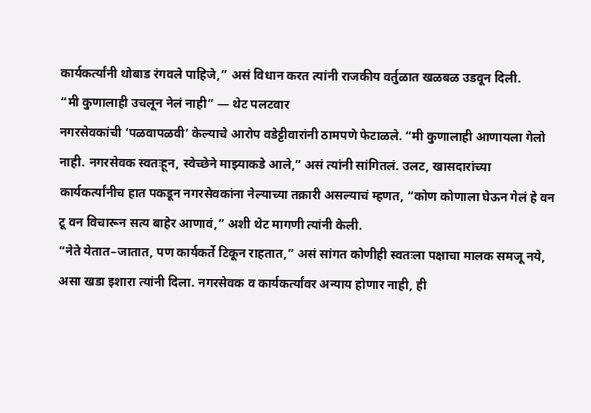कार्यकर्त्यांनी थोबाड रंगवले पाहिजे,” असं विधान करत त्यांनी राजकीय वर्तुळात खळबळ उडवून दिली.
“मी कुणालाही उचलून नेलं नाही” — थेट पलटवार
नगरसेवकांची ‘पळवापळवी’ केल्याचे आरोप वडेट्टीवारांनी ठामपणे फेटाळले. “मी कुणालाही आणायला गेलो नाही. नगरसेवक स्वतःहून, स्वेच्छेने माझ्याकडे आले,” असं त्यांनी सांगितलं. उलट, खासदारांच्या कार्यकर्त्यांनीच हात पकडून नगरसेवकांना नेल्याच्या तक्रारी असल्याचं म्हणत, “कोण कोणाला घेऊन गेलं हे वन टू वन विचारून सत्य बाहेर आणावं,” अशी थेट मागणी त्यांनी केली.
“नेते येतात–जातात, पण कार्यकर्ते टिकून राहतात,” असं सांगत कोणीही स्वतःला पक्षाचा मालक समजू नये, असा खडा इशारा त्यांनी दिला. नगरसेवक व कार्यकर्त्यांवर अन्याय होणार नाही, ही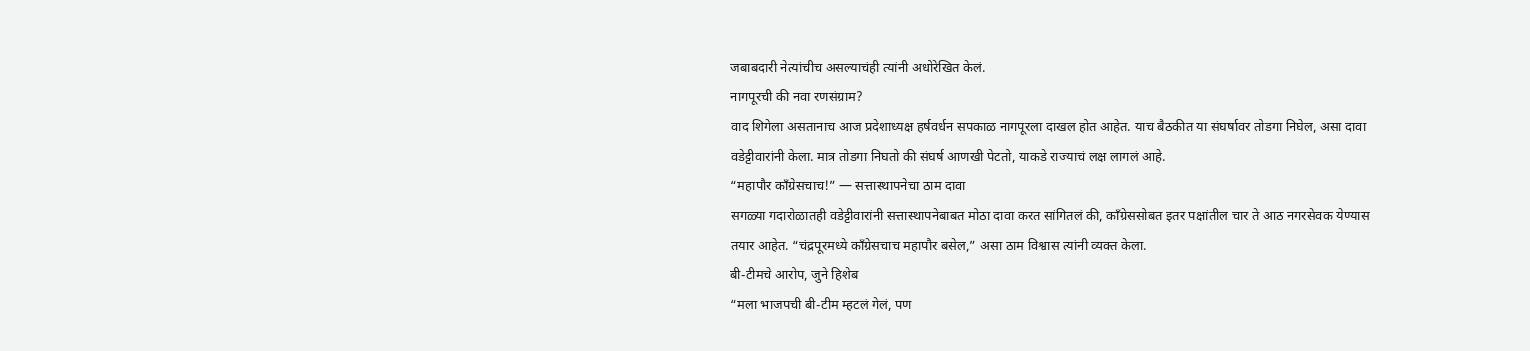जबाबदारी नेत्यांचीच असल्याचंही त्यांनी अधोरेखित केलं.
नागपूरची की नवा रणसंग्राम?
वाद शिगेला असतानाच आज प्रदेशाध्यक्ष हर्षवर्धन सपकाळ नागपूरला दाखल होत आहेत. याच बैठकीत या संघर्षावर तोडगा निघेल, असा दावा वडेट्टीवारांनी केला. मात्र तोडगा निघतो की संघर्ष आणखी पेटतो, याकडे राज्याचं लक्ष लागलं आहे.
“महापौर काँग्रेसचाच!” — सत्तास्थापनेचा ठाम दावा
सगळ्या गदारोळातही वडेट्टीवारांनी सत्तास्थापनेबाबत मोठा दावा करत सांगितलं की, काँग्रेससोबत इतर पक्षांतील चार ते आठ नगरसेवक येण्यास तयार आहेत. “चंद्रपूरमध्ये काँग्रेसचाच महापौर बसेल,” असा ठाम विश्वास त्यांनी व्यक्त केला.
बी-टीमचे आरोप, जुने हिशेब
“मला भाजपची बी-टीम म्हटलं गेलं, पण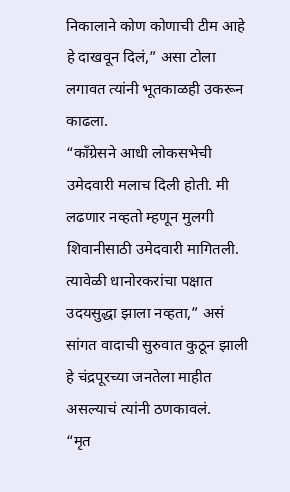निकालाने कोण कोणाची टीम आहे हे दाखवून दिलं,” असा टोला लगावत त्यांनी भूतकाळही उकरून काढला.
“काँग्रेसने आधी लोकसभेची उमेदवारी मलाच दिली होती. मी लढणार नव्हतो म्हणून मुलगी शिवानीसाठी उमेदवारी मागितली. त्यावेळी धानोरकरांचा पक्षात उदयसुद्धा झाला नव्हता,” असं सांगत वादाची सुरुवात कुठून झाली हे चंद्रपूरच्या जनतेला माहीत असल्याचं त्यांनी ठणकावलं.
“मृत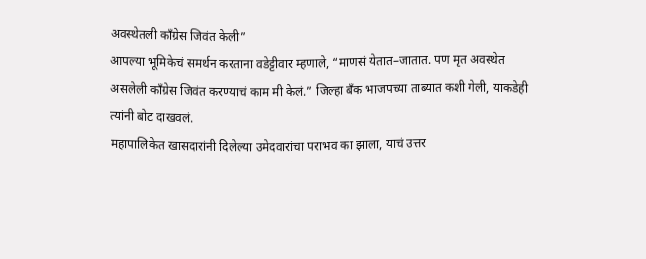अवस्थेतली काँग्रेस जिवंत केली”
आपल्या भूमिकेचं समर्थन करताना वडेट्टीवार म्हणाले, “माणसं येतात–जातात. पण मृत अवस्थेत असलेली काँग्रेस जिवंत करण्याचं काम मी केलं.” जिल्हा बँक भाजपच्या ताब्यात कशी गेली, याकडेही त्यांनी बोट दाखवलं.
महापालिकेत खासदारांनी दिलेल्या उमेदवारांचा पराभव का झाला, याचं उत्तर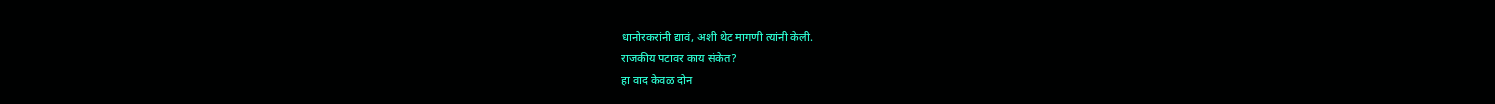धानोरकरांनी द्यावं, अशी थेट मागणी त्यांनी केली.
राजकीय पटावर काय संकेत?
हा वाद केवळ दोन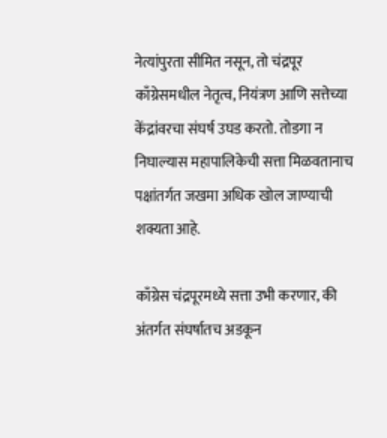नेत्यांपुरता सीमित नसून, तो चंद्रपूर काँग्रेसमधील नेतृत्व, नियंत्रण आणि सत्तेच्या केंद्रांवरचा संघर्ष उघड करतो. तोडगा न निघाल्यास महापालिकेची सत्ता मिळवतानाच पक्षांतर्गत जखमा अधिक खोल जाण्याची शक्यता आहे.

काँग्रेस चंद्रपूरमध्ये सत्ता उभी करणार, की अंतर्गत संघर्षातच अडकून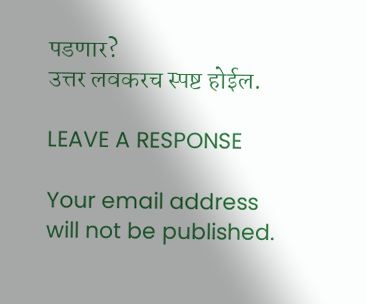पडणार?
उत्तर लवकरच स्पष्ट होईल.

LEAVE A RESPONSE

Your email address will not be published.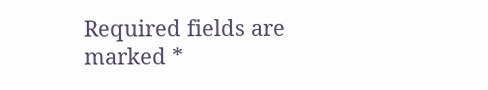Required fields are marked *